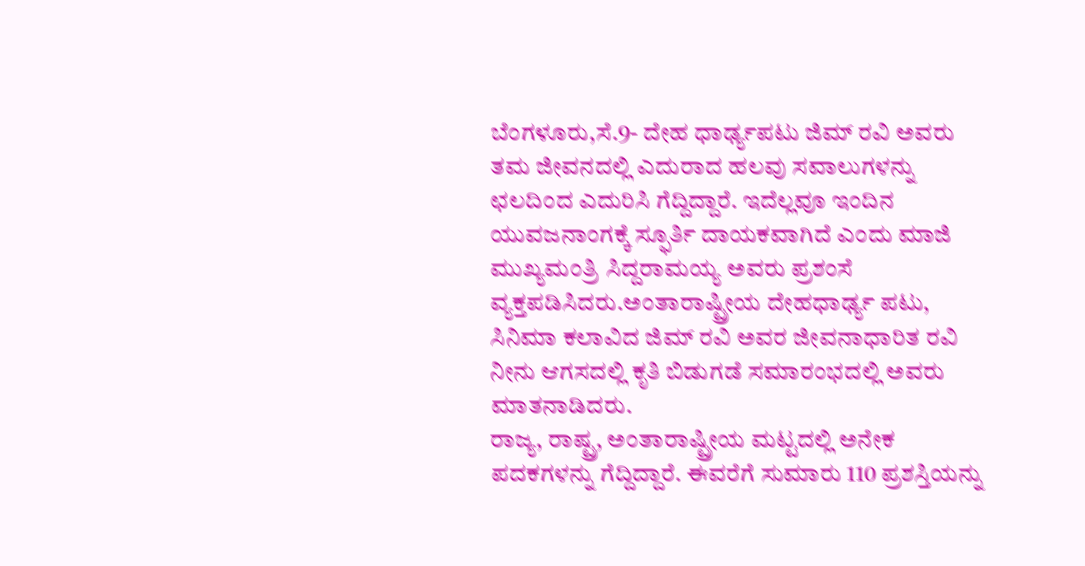ಬೆಂಗಳೂರು,ಸೆ.9- ದೇಹ ಧಾರ್ಢ್ಯಪಟು ಜಿಮ್ ರವಿ ಅವರು ತಮ ಜೀವನದಲ್ಲಿ ಎದುರಾದ ಹಲವು ಸವಾಲುಗಳನ್ನು ಛಲದಿಂದ ಎದುರಿಸಿ ಗೆದ್ದಿದ್ದಾರೆ. ಇದೆಲ್ಲವೂ ಇಂದಿನ ಯುವಜನಾಂಗಕ್ಕೆ ಸ್ಫೂರ್ತಿ ದಾಯಕವಾಗಿದೆ ಎಂದು ಮಾಜಿ ಮುಖ್ಯಮಂತ್ರಿ ಸಿದ್ದರಾಮಯ್ಯ ಅವರು ಪ್ರಶಂಸೆ ವ್ಯಕ್ತಪಡಿಸಿದರು.ಅಂತಾರಾಷ್ಟ್ರೀಯ ದೇಹಧಾರ್ಢ್ಯ ಪಟು, ಸಿನಿಮಾ ಕಲಾವಿದ ಜಿಮ್ ರವಿ ಅವರ ಜೀವನಾಧಾರಿತ ರವಿ ನೀನು ಆಗಸದಲ್ಲಿ ಕೃತಿ ಬಿಡುಗಡೆ ಸಮಾರಂಭದಲ್ಲಿ ಅವರು ಮಾತನಾಡಿದರು.
ರಾಜ್ಯ, ರಾಷ್ಟ್ರ, ಅಂತಾರಾಷ್ಟ್ರೀಯ ಮಟ್ಟದಲ್ಲಿ ಅನೇಕ ಪದಕಗಳನ್ನು ಗೆದ್ದಿದ್ದಾರೆ. ಈವರೆಗೆ ಸುಮಾರು 110 ಪ್ರಶಸ್ತಿಯನ್ನು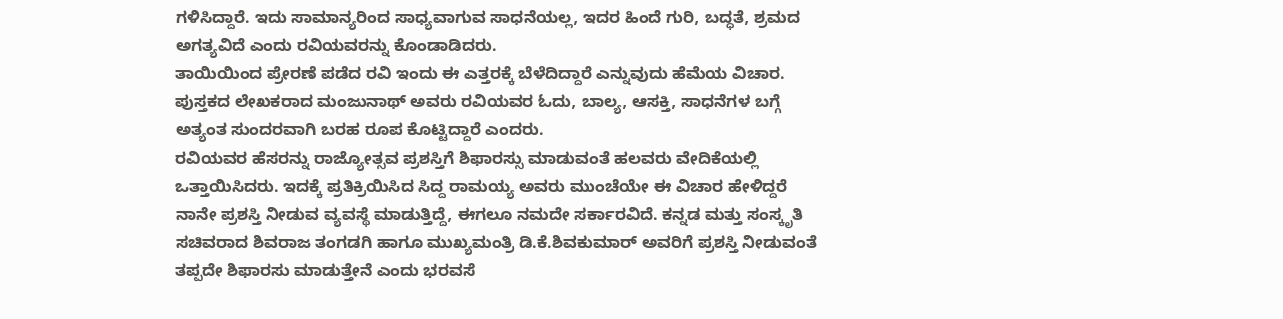ಗಳಿಸಿದ್ದಾರೆ. ಇದು ಸಾಮಾನ್ಯರಿಂದ ಸಾಧ್ಯವಾಗುವ ಸಾಧನೆಯಲ್ಲ, ಇದರ ಹಿಂದೆ ಗುರಿ, ಬದ್ಧತೆ, ಶ್ರಮದ ಅಗತ್ಯವಿದೆ ಎಂದು ರವಿಯವರನ್ನು ಕೊಂಡಾಡಿದರು.
ತಾಯಿಯಿಂದ ಪ್ರೇರಣೆ ಪಡೆದ ರವಿ ಇಂದು ಈ ಎತ್ತರಕ್ಕೆ ಬೆಳೆದಿದ್ದಾರೆ ಎನ್ನುವುದು ಹೆಮೆಯ ವಿಚಾರ. ಪುಸ್ತಕದ ಲೇಖಕರಾದ ಮಂಜುನಾಥ್ ಅವರು ರವಿಯವರ ಓದು, ಬಾಲ್ಯ, ಆಸಕ್ತಿ, ಸಾಧನೆಗಳ ಬಗ್ಗೆ ಅತ್ಯಂತ ಸುಂದರವಾಗಿ ಬರಹ ರೂಪ ಕೊಟ್ಟಿದ್ದಾರೆ ಎಂದರು.
ರವಿಯವರ ಹೆಸರನ್ನು ರಾಜ್ಯೋತ್ಸವ ಪ್ರಶಸ್ತಿಗೆ ಶಿಫಾರಸ್ಸು ಮಾಡುವಂತೆ ಹಲವರು ವೇದಿಕೆಯಲ್ಲಿ ಒತ್ತಾಯಿಸಿದರು. ಇದಕ್ಕೆ ಪ್ರತಿಕ್ರಿಯಿಸಿದ ಸಿದ್ದ ರಾಮಯ್ಯ ಅವರು ಮುಂಚೆಯೇ ಈ ವಿಚಾರ ಹೇಳಿದ್ದರೆ ನಾನೇ ಪ್ರಶಸ್ತಿ ನೀಡುವ ವ್ಯವಸ್ಥೆ ಮಾಡುತ್ತಿದ್ದೆ, ಈಗಲೂ ನಮದೇ ಸರ್ಕಾರವಿದೆ. ಕನ್ನಡ ಮತ್ತು ಸಂಸ್ಕೃತಿ ಸಚಿವರಾದ ಶಿವರಾಜ ತಂಗಡಗಿ ಹಾಗೂ ಮುಖ್ಯಮಂತ್ರಿ ಡಿ.ಕೆ.ಶಿವಕುಮಾರ್ ಅವರಿಗೆ ಪ್ರಶಸ್ತಿ ನೀಡುವಂತೆ ತಪ್ಪದೇ ಶಿಫಾರಸು ಮಾಡುತ್ತೇನೆ ಎಂದು ಭರವಸೆ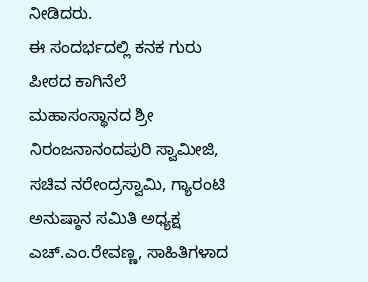ನೀಡಿದರು.
ಈ ಸಂದರ್ಭದಲ್ಲಿ ಕನಕ ಗುರು ಪೀಠದ ಕಾಗಿನೆಲೆ ಮಹಾಸಂಸ್ಥಾನದ ಶ್ರೀ ನಿರಂಜನಾನಂದಪುರಿ ಸ್ವಾಮೀಜಿ, ಸಚಿವ ನರೇಂದ್ರಸ್ವಾಮಿ, ಗ್ಯಾರಂಟಿ ಅನುಷ್ಠಾನ ಸಮಿತಿ ಅಧ್ಯಕ್ಷ ಎಚ್.ಎಂ.ರೇವಣ್ಣ, ಸಾಹಿತಿಗಳಾದ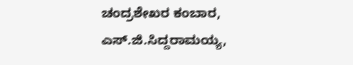ಚಂದ್ರಶೇಖರ ಕಂಬಾರ, ಎಸ್.ಜಿ.ಸಿದ್ದರಾಮಯ್ಯ,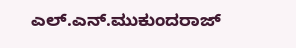ಎಲ್.ಎನ್.ಮುಕುಂದರಾಜ್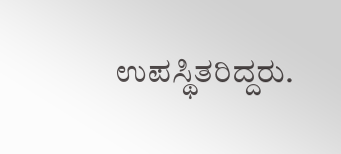ಉಪಸ್ಥಿತರಿದ್ದರು.